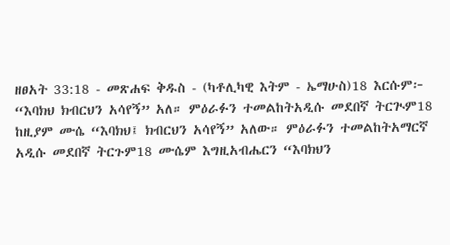ዘፀአት 33:18 - መጽሐፍ ቅዱስ - (ካቶሊካዊ እትም - ኤማሁስ)18 እርሱም፦ “እባክህ ክብርህን አሳየኝ” አለ። ምዕራፉን ተመልከትአዲሱ መደበኛ ትርጒም18 ከዚያም ሙሴ “እባክህ፤ ክብርህን አሳየኝ” አለው። ምዕራፉን ተመልከትአማርኛ አዲሱ መደበኛ ትርጉም18 ሙሴም እግዚአብሔርን “እባክህን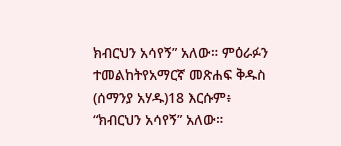ክብርህን አሳየኝ” አለው። ምዕራፉን ተመልከትየአማርኛ መጽሐፍ ቅዱስ (ሰማንያ አሃዱ)18 እርሱም፥ “ክብርህን አሳየኝ” አለው።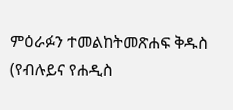ምዕራፉን ተመልከትመጽሐፍ ቅዱስ (የብሉይና የሐዲስ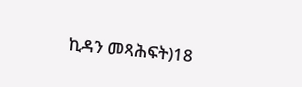ኪዳን መጻሕፍት)18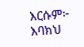እርሱም፦ እባክህ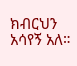ክብርህን አሳየኝ አለ።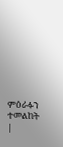ምዕራፉን ተመልከት |